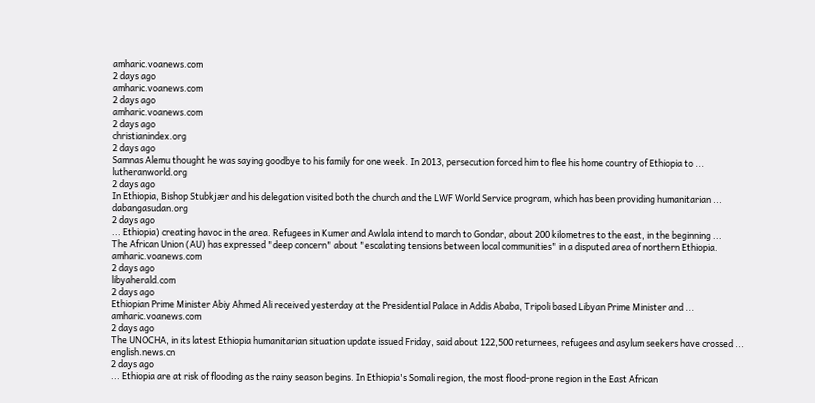amharic.voanews.com
2 days ago
amharic.voanews.com
2 days ago
amharic.voanews.com
2 days ago
christianindex.org
2 days ago
Samnas Alemu thought he was saying goodbye to his family for one week. In 2013, persecution forced him to flee his home country of Ethiopia to ...
lutheranworld.org
2 days ago
In Ethiopia, Bishop Stubkjær and his delegation visited both the church and the LWF World Service program, which has been providing humanitarian ...
dabangasudan.org
2 days ago
... Ethiopia) creating havoc in the area. Refugees in Kumer and Awlala intend to march to Gondar, about 200 kilometres to the east, in the beginning ...
The African Union (AU) has expressed "deep concern" about "escalating tensions between local communities" in a disputed area of northern Ethiopia.
amharic.voanews.com
2 days ago
libyaherald.com
2 days ago
Ethiopian Prime Minister Abiy Ahmed Ali received yesterday at the Presidential Palace in Addis Ababa, Tripoli based Libyan Prime Minister and ...
amharic.voanews.com
2 days ago
The UNOCHA, in its latest Ethiopia humanitarian situation update issued Friday, said about 122,500 returnees, refugees and asylum seekers have crossed ...
english.news.cn
2 days ago
... Ethiopia are at risk of flooding as the rainy season begins. In Ethiopia's Somali region, the most flood-prone region in the East African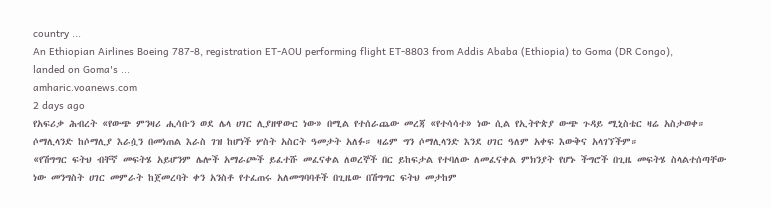country ...
An Ethiopian Airlines Boeing 787-8, registration ET-AOU performing flight ET-8803 from Addis Ababa (Ethiopia) to Goma (DR Congo), landed on Goma's ...
amharic.voanews.com
2 days ago
የአፍሪቃ ሕብረት «የውጭ ምንዛሪ ሒሳቡን ወደ ሌላ ሀገር ሊያዘዋውር ነው» በሚል የተሰራጨው መረጃ «የተሳሳተ» ነው ሲል የኢትዮጵያ ውጭ ጉዳይ ሚኒስቴር ዛሬ አስታወቀ።
ሶማሊላንድ ከሶማሊያ እራሷን በመነጠል እራስ ገዝ ከሆነች ሦስት አስርት ዓመታት አለፉ። ዛሬም ግን ሶማሊላንድ እንደ ሀገር ዓለም አቀፍ እውቅና አላገኘችም።
«የሽግግር ፍትህ ብቸኛ መፍትሄ አይሆንም ሌሎች አማራጮች ይፈተሹ መፈናቀል ለወረኞች በር ይከፍታል የተባለው ለመፈናቀል ምክንያት የሆኑ ችግሮች በጊዜ መፍትሄ ስላልተሰጣቸው ነው መንግስት ሀገር መምራት ከጀመረባት ቀን አንስቶ የተፈጠሩ አለመግባባቶች በጊዜው በሽግግር ፍትህ መታከም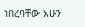ነበረባቸው አሁን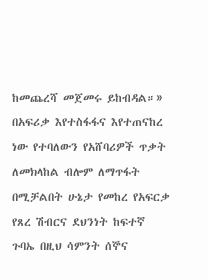ከመጨረሻ መጀመሩ ይከብዳል።»
በአፍሪቃ እየተስፋፋና እየተጠናከረ ነው የተባለውን የአሸባሪዎች ጥቃት ለመክላከል ብሎም ለማጥፋት በሚቻልበት ሁኔታ የመከረ የአፍርቃ የጸረ ሽብርና ደህንነት ከፍተኛ ጉባኤ በዚህ ሳምንት ሰኞና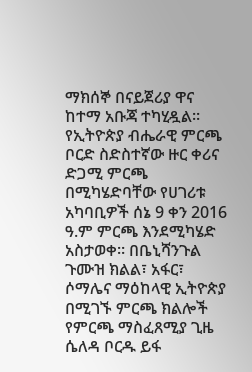ማክሰኞ በናይጀሪያ ዋና ከተማ አቡጃ ተካሂዷል።
የኢትዮጵያ ብሔራዊ ምርጫ ቦርድ ስድስተኛው ዙር ቀሪና ድጋሚ ምርጫ በሚካሄድባቸው የሀገሪቱ አካባቢዎች ሰኔ 9 ቀን 2016 ዓ.ም ምርጫ እንደሚካሄድ አስታወቀ። በቤኒሻንጉል ጉሙዝ ክልል፣ አፋር፣ ሶማሌና ማዕከላዊ ኢትዮጵያ በሚገኙ ምርጫ ክልሎች የምርጫ ማስፈጸሚያ ጊዜ ሴለዳ ቦርዱ ይፋ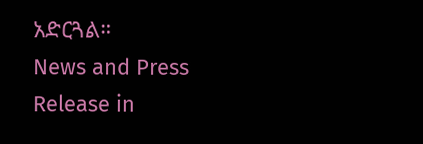አድርጓል።
News and Press Release in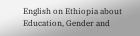English on Ethiopia about Education, Gender and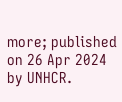more; published on 26 Apr 2024 by UNHCR.